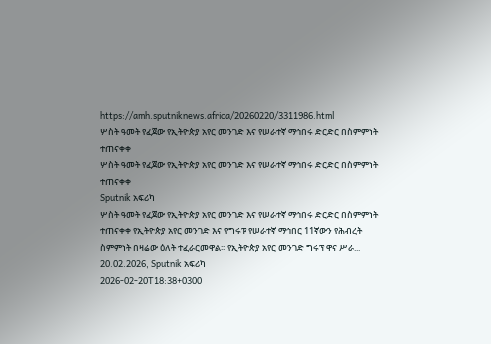https://amh.sputniknews.africa/20260220/3311986.html
ሦስት ዓመት የፈጀው የኢትዮጵያ አየር መንገድ እና የሠራተኛ ማኅበሩ ድርድር በስምምነት ተጠናቀቀ
ሦስት ዓመት የፈጀው የኢትዮጵያ አየር መንገድ እና የሠራተኛ ማኅበሩ ድርድር በስምምነት ተጠናቀቀ
Sputnik አፍሪካ
ሦስት ዓመት የፈጀው የኢትዮጵያ አየር መንገድ እና የሠራተኛ ማኅበሩ ድርድር በስምምነት ተጠናቀቀ የኢትዮጵያ አየር መንገድ እና የግሩፑ የሠራተኛ ማኅበር 11ኛውን የሕብረት ስምምነት በዛሬው ዕለት ተፈራርመዋል፡፡ የኢትዮጵያ አየር መንገድ ግሩፕ ዋና ሥራ... 20.02.2026, Sputnik አፍሪካ
2026-02-20T18:38+0300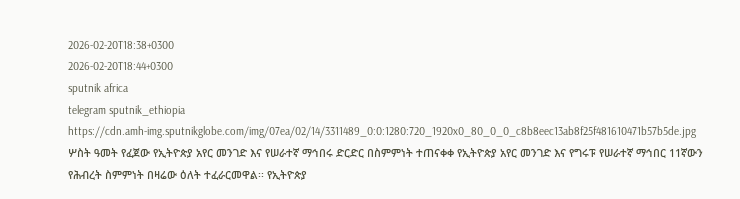2026-02-20T18:38+0300
2026-02-20T18:44+0300
sputnik africa
telegram sputnik_ethiopia
https://cdn.amh-img.sputnikglobe.com/img/07ea/02/14/3311489_0:0:1280:720_1920x0_80_0_0_c8b8eec13ab8f25f481610471b57b5de.jpg
ሦስት ዓመት የፈጀው የኢትዮጵያ አየር መንገድ እና የሠራተኛ ማኅበሩ ድርድር በስምምነት ተጠናቀቀ የኢትዮጵያ አየር መንገድ እና የግሩፑ የሠራተኛ ማኅበር 11ኛውን የሕብረት ስምምነት በዛሬው ዕለት ተፈራርመዋል፡፡ የኢትዮጵያ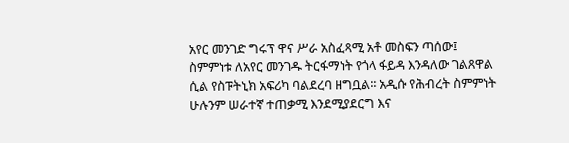አየር መንገድ ግሩፕ ዋና ሥራ አስፈጻሚ አቶ መስፍን ጣሰው፤ ስምምነቱ ለአየር መንገዱ ትርፋማነት የጎላ ፋይዳ እንዳለው ገልጸዋል ሲል የስፑትኒክ አፍሪካ ባልደረባ ዘግቧል፡፡ አዲሱ የሕብረት ስምምነት ሁሉንም ሠራተኛ ተጠቃሚ እንደሚያደርግ እና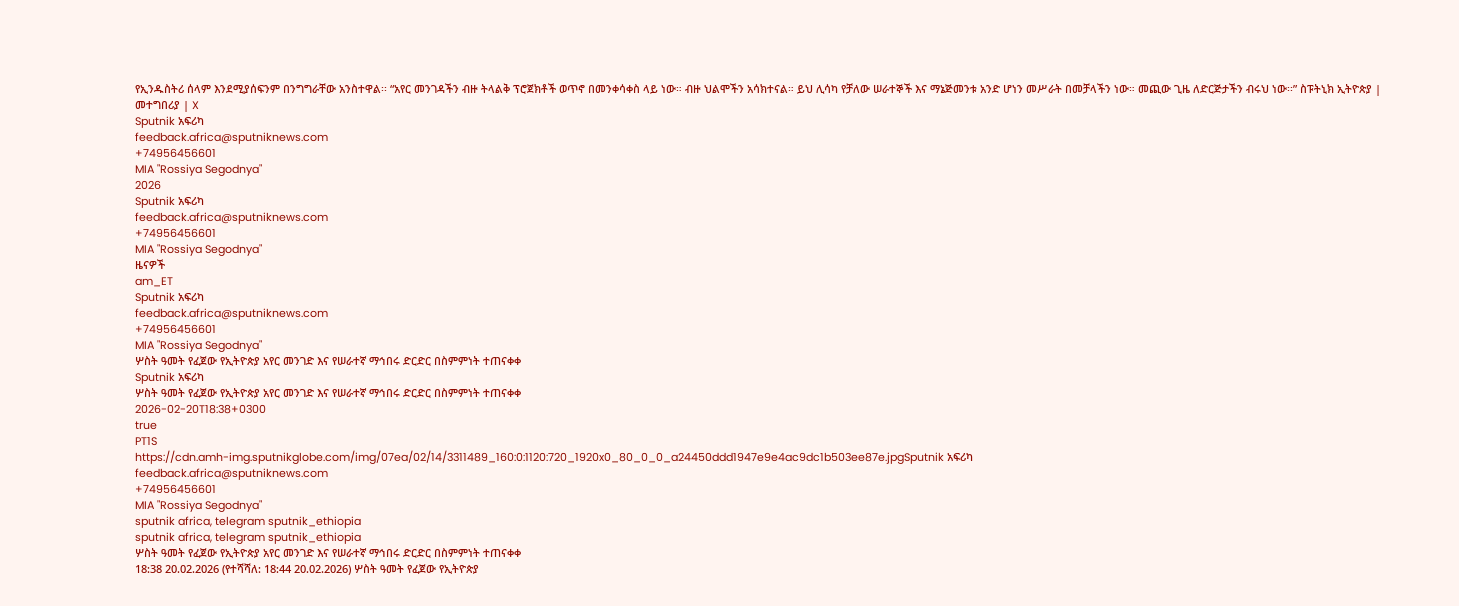የኢንዱስትሪ ሰላም እንደሚያሰፍንም በንግግራቸው አንስተዋል፡፡ “አየር መንገዳችን ብዙ ትላልቅ ፕሮጀክቶች ወጥኖ በመንቀሳቀስ ላይ ነው። ብዙ ህልሞችን አሳክተናል። ይህ ሊሳካ የቻለው ሠራተኞች እና ማኔጅመንቱ አንድ ሆነን መሥራት በመቻላችን ነው። መጪው ጊዜ ለድርጅታችን ብሩህ ነው፡፡” ስፑትኒክ ኢትዮጵያ | መተግበሪያ | X
Sputnik አፍሪካ
feedback.africa@sputniknews.com
+74956456601
MIA "Rossiya Segodnya"
2026
Sputnik አፍሪካ
feedback.africa@sputniknews.com
+74956456601
MIA "Rossiya Segodnya"
ዜናዎች
am_ET
Sputnik አፍሪካ
feedback.africa@sputniknews.com
+74956456601
MIA "Rossiya Segodnya"
ሦስት ዓመት የፈጀው የኢትዮጵያ አየር መንገድ እና የሠራተኛ ማኅበሩ ድርድር በስምምነት ተጠናቀቀ
Sputnik አፍሪካ
ሦስት ዓመት የፈጀው የኢትዮጵያ አየር መንገድ እና የሠራተኛ ማኅበሩ ድርድር በስምምነት ተጠናቀቀ
2026-02-20T18:38+0300
true
PT1S
https://cdn.amh-img.sputnikglobe.com/img/07ea/02/14/3311489_160:0:1120:720_1920x0_80_0_0_a24450ddd1947e9e4ac9dc1b503ee87e.jpgSputnik አፍሪካ
feedback.africa@sputniknews.com
+74956456601
MIA "Rossiya Segodnya"
sputnik africa, telegram sputnik_ethiopia
sputnik africa, telegram sputnik_ethiopia
ሦስት ዓመት የፈጀው የኢትዮጵያ አየር መንገድ እና የሠራተኛ ማኅበሩ ድርድር በስምምነት ተጠናቀቀ
18:38 20.02.2026 (የተሻሻለ: 18:44 20.02.2026) ሦስት ዓመት የፈጀው የኢትዮጵያ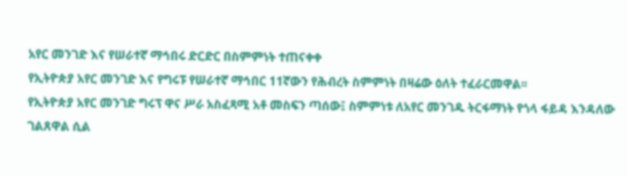አየር መንገድ እና የሠራተኛ ማኅበሩ ድርድር በስምምነት ተጠናቀቀ
የኢትዮጵያ አየር መንገድ እና የግሩፑ የሠራተኛ ማኅበር 11ኛውን የሕብረት ስምምነት በዛሬው ዕለት ተፈራርመዋል፡፡
የኢትዮጵያ አየር መንገድ ግሩፕ ዋና ሥራ አስፈጻሚ አቶ መስፍን ጣሰው፤ ስምምነቱ ለአየር መንገዱ ትርፋማነት የጎላ ፋይዳ እንዳለው ገልጸዋል ሲል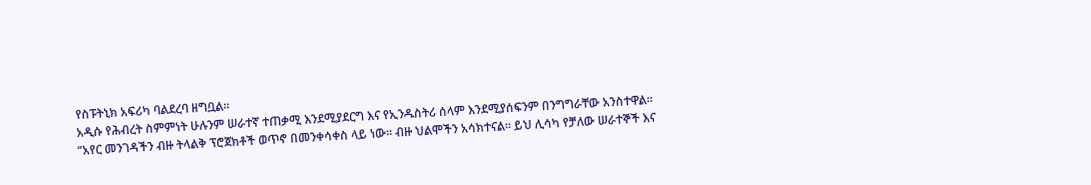የስፑትኒክ አፍሪካ ባልደረባ ዘግቧል፡፡
አዲሱ የሕብረት ስምምነት ሁሉንም ሠራተኛ ተጠቃሚ እንደሚያደርግ እና የኢንዱስትሪ ሰላም እንደሚያሰፍንም በንግግራቸው አንስተዋል፡፡
“አየር መንገዳችን ብዙ ትላልቅ ፕሮጀክቶች ወጥኖ በመንቀሳቀስ ላይ ነው። ብዙ ህልሞችን አሳክተናል። ይህ ሊሳካ የቻለው ሠራተኞች እና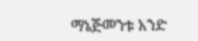ማኔጅመንቱ አንድ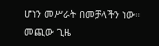ሆነን መሥራት በመቻላችን ነው። መጪው ጊዜ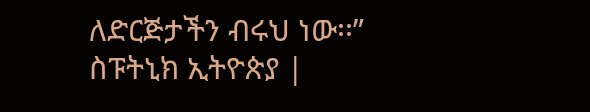ለድርጅታችን ብሩህ ነው፡፡”
ስፑትኒክ ኢትዮጵያ |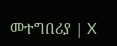መተግበሪያ | X